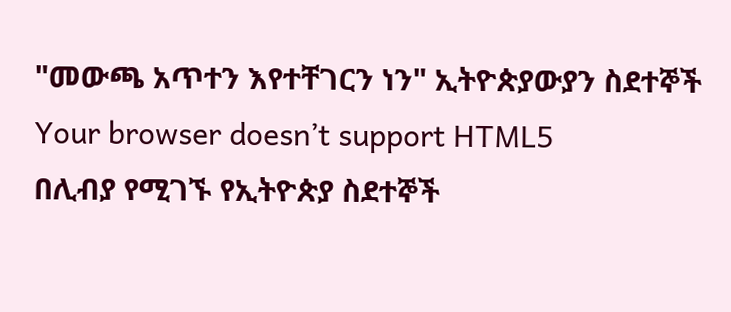"መውጫ አጥተን እየተቸገርን ነን" ኢትዮጵያውያን ስደተኞች
Your browser doesn’t support HTML5
በሊብያ የሚገኙ የኢትዮጵያ ስደተኞች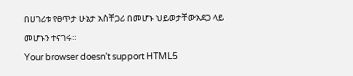በሀገሪቱ የፀጥታ ሁኔታ አስቸጋሪ በመሆኑ ህይወታቸውአደጋ ላይ መሆኑን ተናገሩ።
Your browser doesn’t support HTML5